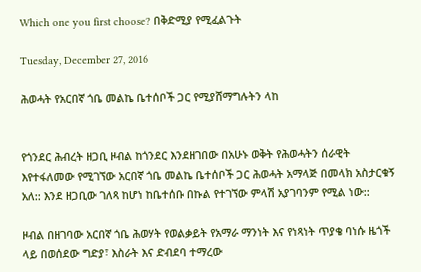Which one you first choose? በቅድሚያ የሚፈልጉት

Tuesday, December 27, 2016

ሕወሓት የአርበኛ ጎቤ መልኬ ቤተሰቦች ጋር የሚያሸማግሉትን ላከ


የጎንደር ሕብረት ዘጋቢ ዞብል ከጎንደር እንደዘገበው በአሁኑ ወቅት የሕወሓትን ሰራዊት እየተፋለመው የሚገኘው አርበኛ ጎቤ መልኬ ቤተሰቦች ጋር ሕወሓት አማላጅ በመላክ አስታርቁኝ አለ:: እንደ ዘጋቢው ገለጻ ከሆነ ከቤተሰቡ በኩል የተገኘው ምላሽ አያገባንም የሚል ነው::

ዞብል በዘገባው አርበኛ ጎቤ ሕወሃት የወልቃይት የአማራ ማንነት እና የነጻነት ጥያቄ ባነሱ ዜጎች ላይ በወሰደው ግድያ፣ እስራት እና ድብደባ ተማረው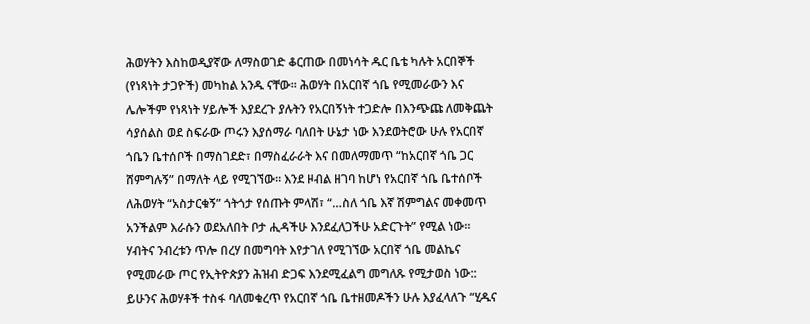ሕወሃትን እስከወዲያኛው ለማስወገድ ቆርጠው በመነሳት ዱር ቤቴ ካሉት አርበኞች (የነጻነት ታጋዮች) መካከል አንዱ ናቸው። ሕወሃት በአርበኛ ጎቤ የሚመራውን እና ሌሎችም የነጻነት ሃይሎች እያደረጉ ያሉትን የአርበኝነት ተጋድሎ በእንጭጩ ለመቅጨት ሳያሰልስ ወደ ስፍራው ጦሩን እያሰማራ ባለበት ሁኔታ ነው እንደወትሮው ሁሉ የአርበኛ ጎቤን ቤተሰቦች በማስገደድ፣ በማስፈራራት እና በመለማመጥ “ከአርበኛ ጎቤ ጋር ሸምግሉኝ” በማለት ላይ የሚገኘው። እንደ ዞብል ዘገባ ከሆነ የአርበኛ ጎቤ ቤተሰቦች ለሕወሃት “አስታርቁኝ” ጎትጎታ የሰጡት ምላሽ፣ “…ስለ ጎቤ እኛ ሽምግልና መቀመጥ አንችልም እራሱን ወደአለበት ቦታ ሒዳችሁ እንደፈለጋችሁ አድርጉት” የሚል ነው።
ሃብትና ንብረቱን ጥሎ በረሃ በመግባት እየታገለ የሚገኘው አርበኛ ጎቤ መልኬና የሚመራው ጦር የኢትዮጵያን ሕዝብ ድጋፍ እንደሚፈልግ መግለጹ የሚታወስ ነው::
ይሁንና ሕወሃቶች ተስፋ ባለመቁረጥ የአርበኛ ጎቤ ቤተዘመዶችን ሁሉ እያፈላለጉ “ሂዱና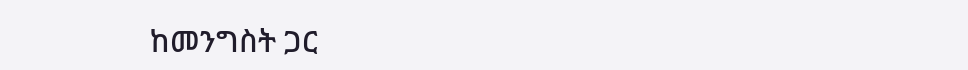ከመንግስት ጋር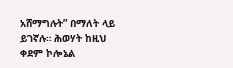አሸማግሉት” በማለት ላይ ይገኛሉ። ሕወሃት ከዚህ ቀደም ኮሎኔል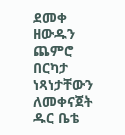ደመቀ ዘውዱን ጨምሮ በርካታ ነጻነታቸውን ለመቀናጀት ዱር ቤቴ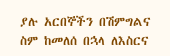ያሉ አርበኞችን በሽምግልና ስም ከመለሰ በኋላ ለእስርና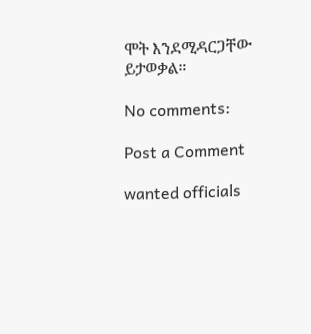ሞት እንደሚዳርጋቸው ይታወቃል።

No comments:

Post a Comment

wanted officials